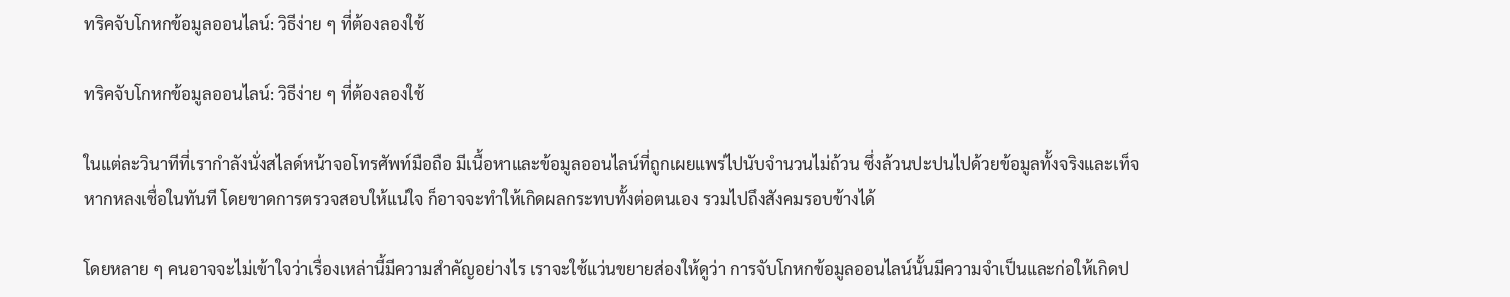ทริคจับโกหกข้อมูลออนไลน์: วิธีง่าย ๆ ที่ต้องลองใช้

ทริคจับโกหกข้อมูลออนไลน์: วิธีง่าย ๆ ที่ต้องลองใช้

ในแต่ละวินาทีที่เรากำลังนั่งสไลด์หน้าจอโทรศัพท์มือถือ มีเนื้อหาและข้อมูลออนไลน์ที่ถูกเผยแพร่ไปนับจำนวนไม่ถ้วน ซึ่งล้วนปะปนไปด้วยข้อมูลทั้งจริงและเท็จ หากหลงเชื่อในทันที โดยขาดการตรวจสอบให้แน่ใจ ก็อาจจะทำให้เกิดผลกระทบทั้งต่อตนเอง รวมไปถึงสังคมรอบข้างได้

โดยหลาย ๆ คนอาจจะไม่เข้าใจว่าเรื่องเหล่านี้มีความสำคัญอย่างไร เราจะใช้แว่นขยายส่องให้ดูว่า การจับโกหกข้อมูลออนไลน์นั้นมีความจำเป็นและก่อให้เกิดป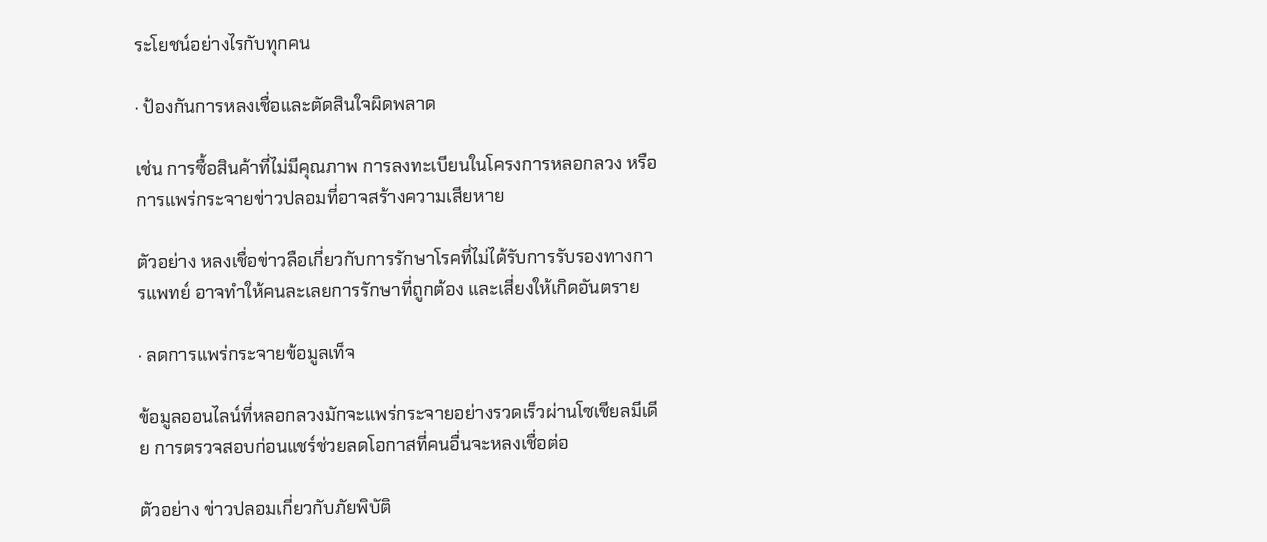ระโยชน์อย่างไรกับทุกคน

· ป้องกันการหลงเชื่อและตัดสินใจผิดพลาด

เช่น การซื้อสินค้าที่ไม่มีคุณภาพ การลงทะเบียนในโครงการหลอกลวง หรือการแพร่กระจายข่าวปลอมที่อาจสร้างความเสียหาย

ตัวอย่าง หลงเชื่อข่าวลือเกี่ยวกับการรักษาโรคที่ไม่ได้รับการรับรองทางการแพทย์ อาจทำให้คนละเลยการรักษาที่ถูกต้อง และเสี่ยงให้เกิดอันตราย

· ลดการแพร่กระจายข้อมูลเท็จ

ข้อมูลออนไลน์ที่หลอกลวงมักจะแพร่กระจายอย่างรวดเร็วผ่านโซเชียลมีเดีย การตรวจสอบก่อนแชร์ช่วยลดโอกาสที่คนอื่นจะหลงเชื่อต่อ

ตัวอย่าง ข่าวปลอมเกี่ยวกับภัยพิบัติ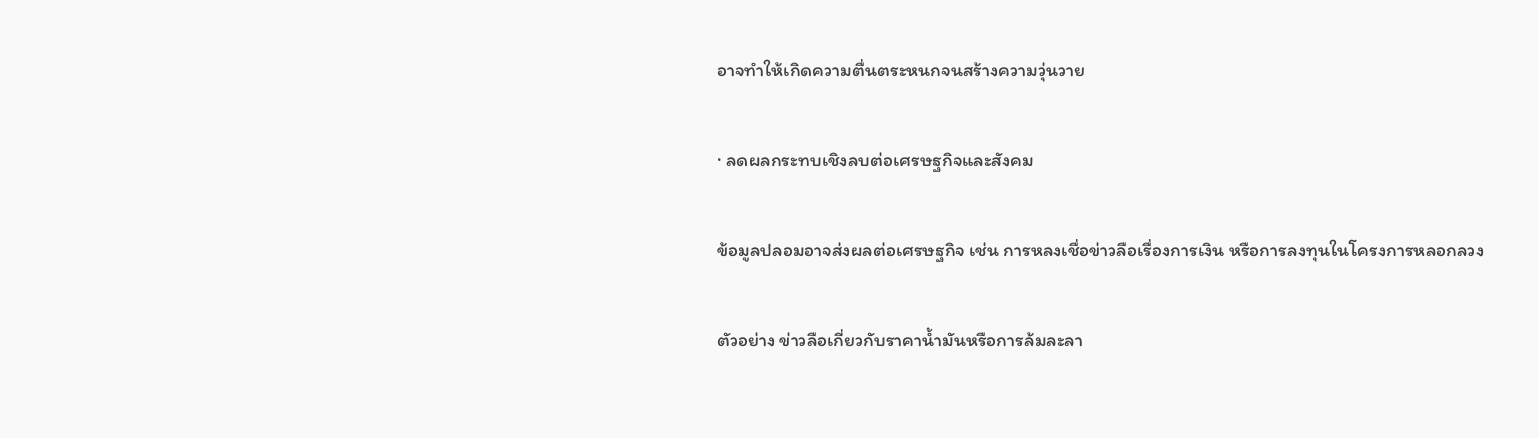อาจทำให้เกิดความตื่นตระหนกจนสร้างความวุ่นวาย

· ลดผลกระทบเชิงลบต่อเศรษฐกิจและสังคม

ข้อมูลปลอมอาจส่งผลต่อเศรษฐกิจ เช่น การหลงเชื่อข่าวลือเรื่องการเงิน หรือการลงทุนในโครงการหลอกลวง

ตัวอย่าง ข่าวลือเกี่ยวกับราคาน้ำมันหรือการล้มละลา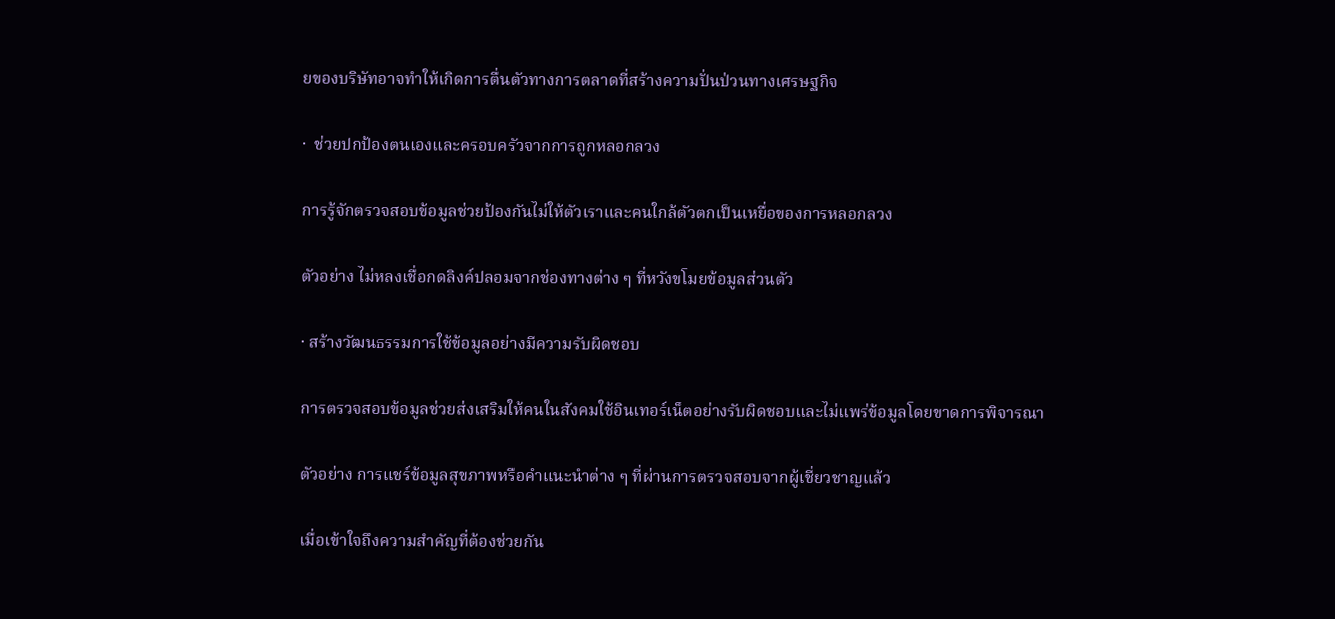ยของบริษัทอาจทำให้เกิดการตื่นตัวทางการตลาดที่สร้างความปั่นป่วนทางเศรษฐกิจ

·  ช่วยปกป้องตนเองและครอบครัวจากการถูกหลอกลวง

การรู้จักตรวจสอบข้อมูลช่วยป้องกันไม่ให้ตัวเราและคนใกล้ตัวตกเป็นเหยื่อของการหลอกลวง

ตัวอย่าง ไม่หลงเชื่อกดลิงค์ปลอมจากช่องทางต่าง ๆ ที่หวังขโมยข้อมูลส่วนตัว

· สร้างวัฒนธรรมการใช้ข้อมูลอย่างมีความรับผิดชอบ

การตรวจสอบข้อมูลช่วยส่งเสริมให้คนในสังคมใช้อินเทอร์เน็ตอย่างรับผิดชอบและไม่แพร่ข้อมูลโดยขาดการพิจารณา

ตัวอย่าง การแชร์ข้อมูลสุขภาพหรือคำแนะนำต่าง ๆ ที่ผ่านการตรวจสอบจากผู้เชี่ยวชาญแล้ว

เมื่อเข้าใจถึงความสำคัญที่ต้องช่วยกัน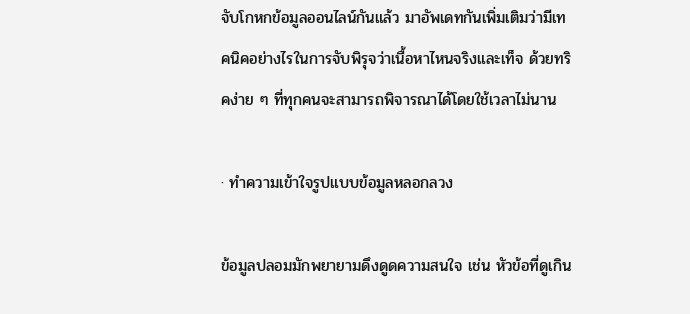จับโกหกข้อมูลออนไลน์กันแล้ว มาอัพเดทกันเพิ่มเติมว่ามีเทคนิคอย่างไรในการจับพิรุจว่าเนื้อหาไหนจริงและเท็จ ด้วยทริคง่าย ๆ ที่ทุกคนจะสามารถพิจารณาได้โดยใช้เวลาไม่นาน

· ทำความเข้าใจรูปแบบข้อมูลหลอกลวง

ข้อมูลปลอมมักพยายามดึงดูดความสนใจ เช่น หัวข้อที่ดูเกิน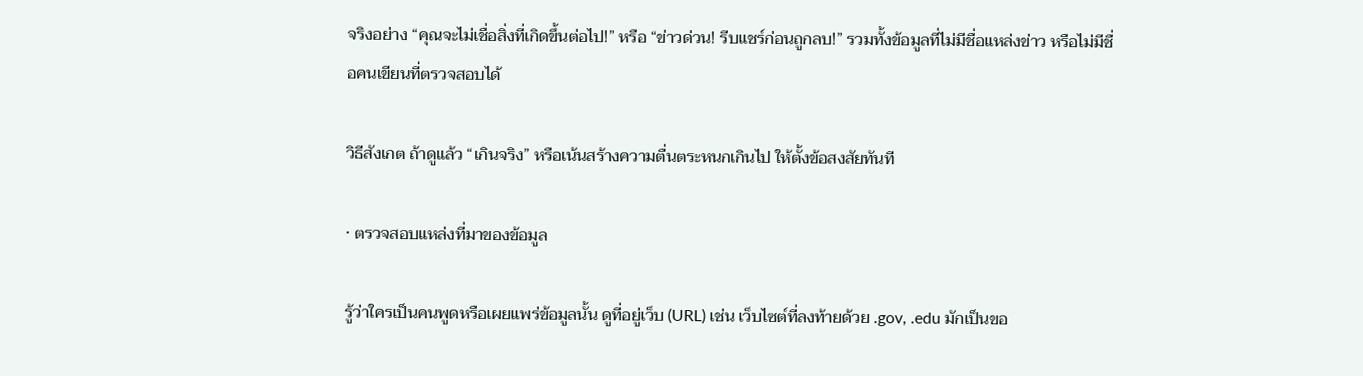จริงอย่าง “คุณจะไม่เชื่อสิ่งที่เกิดขึ้นต่อไป!” หรือ “ข่าวด่วน! รีบแชร์ก่อนถูกลบ!” รวมทั้งข้อมูลที่ไม่มีชื่อแหล่งข่าว หรือไม่มีชื่อคนเขียนที่ตรวจสอบได้

วิธีสังเกต ถ้าดูแล้ว “เกินจริง” หรือเน้นสร้างความตื่นตระหนกเกินไป ให้ตั้งข้อสงสัยทันที

· ตรวจสอบแหล่งที่มาของข้อมูล

รู้ว่าใครเป็นคนพูดหรือเผยแพร่ข้อมูลนั้น ดูที่อยู่เว็บ (URL) เช่น เว็บไซต์ที่ลงท้ายด้วย .gov, .edu มักเป็นขอ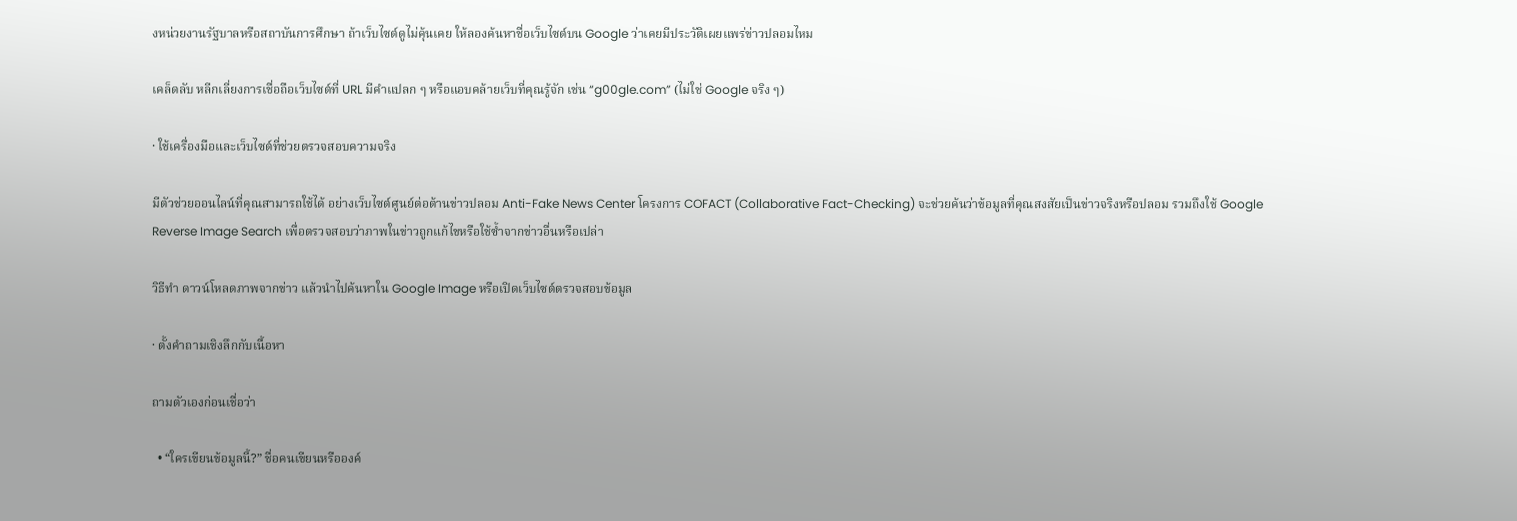งหน่วยงานรัฐบาลหรือสถาบันการศึกษา ถ้าเว็บไซต์ดูไม่คุ้นเคย ให้ลองค้นหาชื่อเว็บไซต์บน Google ว่าเคยมีประวัติเผยแพร่ข่าวปลอมไหม

เคล็ดลับ หลีกเลี่ยงการเชื่อถือเว็บไซต์ที่ URL มีคำแปลก ๆ หรือแอบคล้ายเว็บที่คุณรู้จัก เช่น “g00gle.com” (ไม่ใช่ Google จริง ๆ)

· ใช้เครื่องมือและเว็บไซต์ที่ช่วยตรวจสอบความจริง

มีตัวช่วยออนไลน์ที่คุณสามารถใช้ได้ อย่างเว็บไซต์ศูนย์ต่อต้านข่าวปลอม Anti-Fake News Center โครงการ COFACT (Collaborative Fact-Checking) จะช่วยค้นว่าข้อมูลที่คุณสงสัยเป็นข่าวจริงหรือปลอม รวมถึงใช้ Google Reverse Image Search เพื่อตรวจสอบว่าภาพในข่าวถูกแก้ไขหรือใช้ซ้ำจากข่าวอื่นหรือเปล่า

วิธีทำ ดาวน์โหลดภาพจากข่าว แล้วนำไปค้นหาใน Google Image หรือเปิดเว็บไซต์ตรวจสอบข้อมูล

· ตั้งคำถามเชิงลึกกับเนื้อหา

ถามตัวเองก่อนเชื่อว่า

  • “ใครเขียนข้อมูลนี้?” ชื่อคนเขียนหรือองค์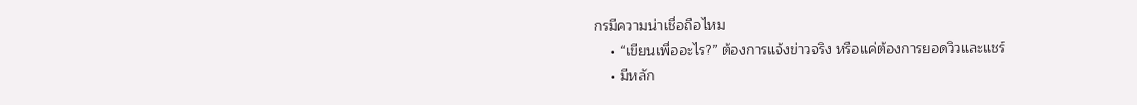กรมีความน่าเชื่อถือไหม
    • “เขียนเพื่ออะไร?” ต้องการแจ้งข่าวจริง หรือแค่ต้องการยอดวิวและแชร์
    • มีหลัก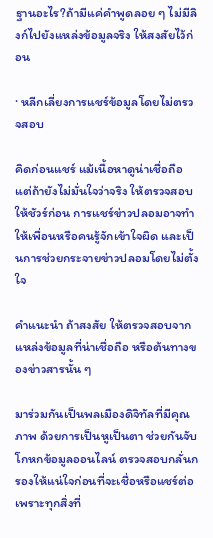ฐานอะไร?ถ้ามีแค่คำพูดลอย ๆ ไม่มีลิงก์ไปยังแหล่งข้อมูลจริง ให้สงสัยไว้ก่อน

· หลีกเลี่ยงการแชร์ข้อมูลโดยไม่ตรวจสอบ

คิดก่อนแชร์ แม้เนื้อหาดูน่าเชื่อถือ แต่ถ้ายังไม่มั่นใจว่าจริง ให้ตรวจสอบให้ชัวร์ก่อน การแชร์ข่าวปลอมอาจทำให้เพื่อนหรือคนรู้จักเข้าใจผิด และเป็นการช่วยกระจายข่าวปลอมโดยไม่ตั้งใจ

คำแนะนำ ถ้าสงสัย ให้ตรวจสอบจากแหล่งข้อมูลที่น่าเชื่อถือ หรือต้นทางของข่าวสารนั้น ๆ

มาร่วมกันเป็นพลเมืองดิจิทัลที่มีคุณภาพ ด้วยการเป็นหูเป็นตา ช่วยกันจับโกหกข้อมูลออนไลน์ ตรวจสอบกลั่นกรองให้แน่ใจก่อนที่จะเชื่อหรือแชร์ต่อ เพราะทุกสิ่งที่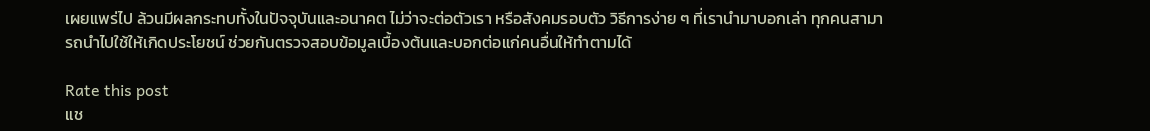เผยแพร่ไป ล้วนมีผลกระทบทั้งในปัจจุบันและอนาคต ไม่ว่าจะต่อตัวเรา หรือสังคมรอบตัว วิธีการง่าย ๆ ที่เรานำมาบอกเล่า ทุกคนสามารถนำไปใช้ให้เกิดประโยชน์ ช่วยกันตรวจสอบข้อมูลเบื้องต้นและบอกต่อแก่คนอื่นให้ทำตามได้

Rate this post
แช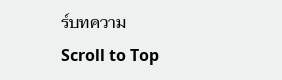ร์บทความ
Scroll to Top